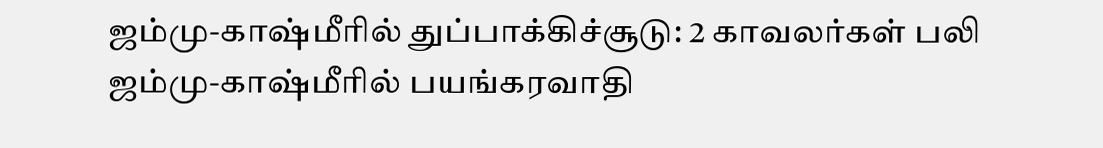ஜம்மு-காஷ்மீரில் துப்பாக்கிச்சூடு: 2 காவலர்கள் பலி
ஜம்மு-காஷ்மீரில் பயங்கரவாதி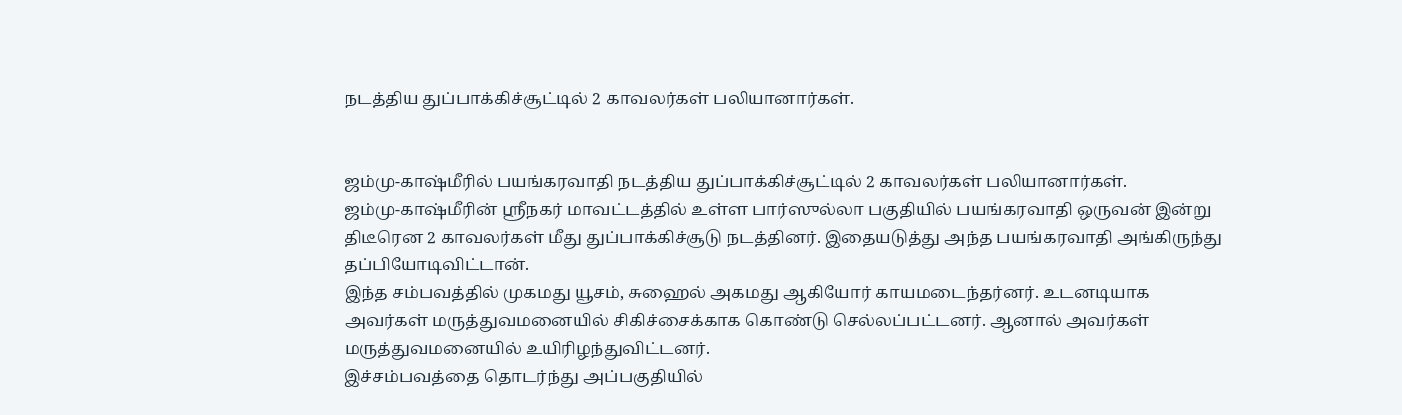நடத்திய துப்பாக்கிச்சூட்டில் 2 காவலர்கள் பலியானார்கள்.


ஜம்மு-காஷ்மீரில் பயங்கரவாதி நடத்திய துப்பாக்கிச்சூட்டில் 2 காவலர்கள் பலியானார்கள்.
ஜம்மு-காஷ்மீரின் ஸ்ரீநகர் மாவட்டத்தில் உள்ள பார்ஸுல்லா பகுதியில் பயங்கரவாதி ஒருவன் இன்று திடீரென 2 காவலர்கள் மீது துப்பாக்கிச்சூடு நடத்தினர். இதையடுத்து அந்த பயங்கரவாதி அங்கிருந்து தப்பியோடிவிட்டான்.
இந்த சம்பவத்தில் முகமது யூசம், சுஹைல் அகமது ஆகியோர் காயமடைந்தர்னர். உடனடியாக அவர்கள் மருத்துவமனையில் சிகிச்சைக்காக கொண்டு செல்லப்பட்டனர். ஆனால் அவர்கள் மருத்துவமனையில் உயிரிழந்துவிட்டனர்.
இச்சம்பவத்தை தொடர்ந்து அப்பகுதியில்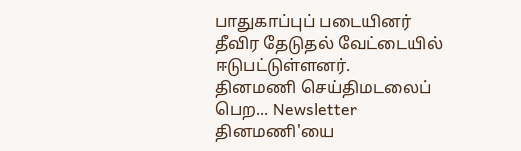பாதுகாப்புப் படையினர் தீவிர தேடுதல் வேட்டையில் ஈடுபட்டுள்ளனர்.
தினமணி செய்திமடலைப் பெற... Newsletter
தினமணி'யை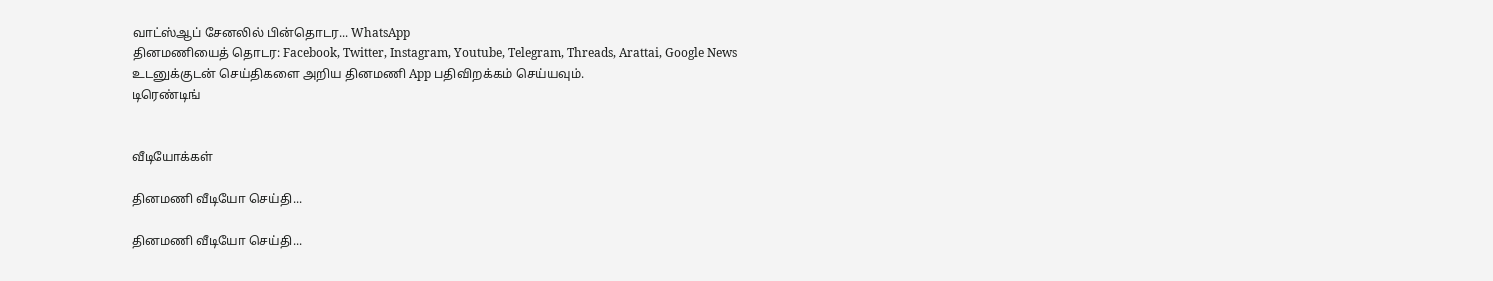வாட்ஸ்ஆப் சேனலில் பின்தொடர... WhatsApp
தினமணியைத் தொடர: Facebook, Twitter, Instagram, Youtube, Telegram, Threads, Arattai, Google News
உடனுக்குடன் செய்திகளை அறிய தினமணி App பதிவிறக்கம் செய்யவும்.
டிரெண்டிங்


வீடியோக்கள்

தினமணி வீடியோ செய்தி...

தினமணி வீடியோ செய்தி...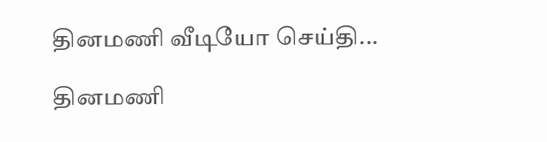தினமணி வீடியோ செய்தி...

தினமணி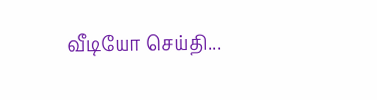வீடியோ செய்தி...